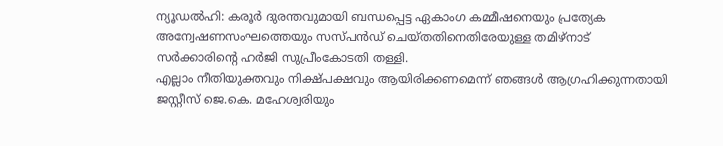ന്യൂഡൽഹി: കരൂർ ദുരന്തവുമായി ബന്ധപ്പെട്ട ഏകാംഗ കമ്മീഷനെയും പ്രത്യേക അന്വേഷണസംഘത്തെയും സസ്പൻഡ് ചെയ്തതിനെതിരേയുള്ള തമിഴ്നാട് സർക്കാരിന്റെ ഹർജി സുപ്രീംകോടതി തള്ളി.
എല്ലാം നീതിയുക്തവും നിക്ഷ്പക്ഷവും ആയിരിക്കണമെന്ന് ഞങ്ങൾ ആഗ്രഹിക്കുന്നതായി ജസ്റ്റീസ് ജെ.കെ. മഹേശ്വരിയും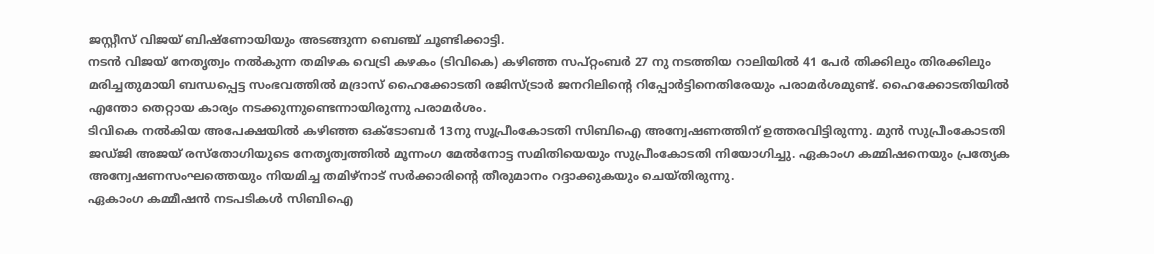ജസ്റ്റീസ് വിജയ് ബിഷ്ണോയിയും അടങ്ങുന്ന ബെഞ്ച് ചൂണ്ടിക്കാട്ടി.
നടൻ വിജയ് നേതൃത്വം നൽകുന്ന തമിഴക വെട്രി കഴകം (ടിവികെ) കഴിഞ്ഞ സപ്റ്റംബർ 27 നു നടത്തിയ റാലിയിൽ 41 പേർ തിക്കിലും തിരക്കിലും മരിച്ചതുമായി ബന്ധപ്പെട്ട സംഭവത്തിൽ മദ്രാസ് ഹൈക്കോടതി രജിസ്ട്രാർ ജനറിലിന്റെ റിപ്പോർട്ടിനെതിരേയും പരാമർശമുണ്ട്. ഹൈക്കോടതിയിൽ എന്തോ തെറ്റായ കാര്യം നടക്കുന്നുണ്ടെന്നായിരുന്നു പരാമർശം.
ടിവികെ നൽകിയ അപേക്ഷയിൽ കഴിഞ്ഞ ഒക്ടോബർ 13നു സൂപ്രീംകോടതി സിബിഐ അന്വേഷണത്തിന് ഉത്തരവിട്ടിരുന്നു. മുൻ സുപ്രീംകോടതി ജഡ്ജി അജയ് രസ്തോഗിയുടെ നേതൃത്വത്തിൽ മൂന്നംഗ മേൽനോട്ട സമിതിയെയും സുപ്രീംകോടതി നിയോഗിച്ചു. ഏകാംഗ കമ്മിഷനെയും പ്രത്യേക അന്വേഷണസംഘത്തെയും നിയമിച്ച തമിഴ്നാട് സർക്കാരിന്റെ തീരുമാനം റദ്ദാക്കുകയും ചെയ്തിരുന്നു.
ഏകാംഗ കമ്മീഷൻ നടപടികൾ സിബിഐ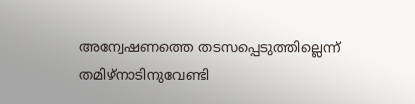അന്വേഷണത്തെ തടസപ്പെടുത്തില്ലെന്ന് തമിഴ്നാടിനുവേണ്ടി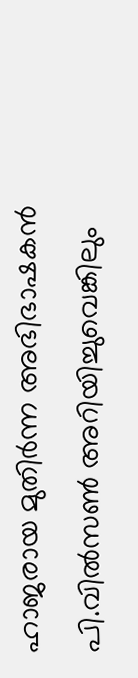ഹാജരായ മുതിർന്ന അഭിഭാഷകൻ പി.വിൽസൺ അറിയിച്ചുവെങ്കിലും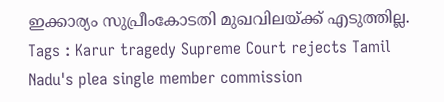ഇക്കാര്യം സുപ്രീംകോടതി മുഖവിലയ്ക്ക് എടുത്തില്ല.
Tags : Karur tragedy Supreme Court rejects Tamil Nadu's plea single member commission